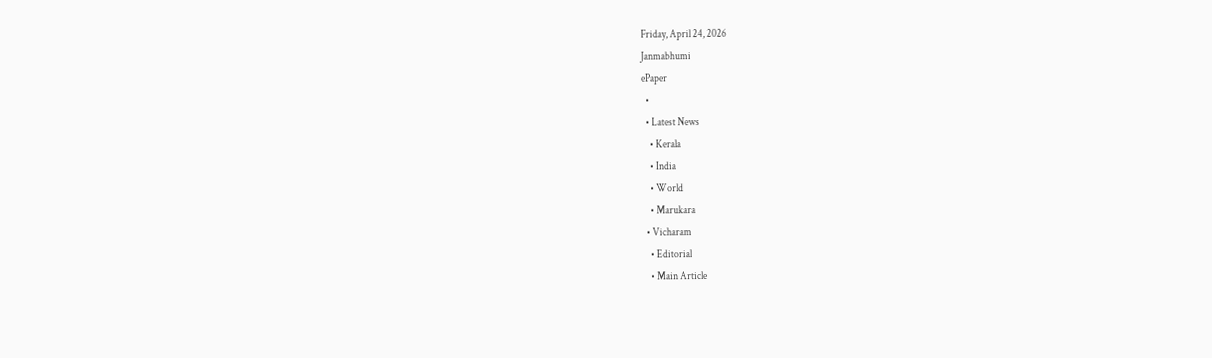Friday, April 24, 2026
Janmabhumi
ePaper
  •
  • Latest News
    • Kerala
    • India
    • World
    • Marukara
  • Vicharam
    • Editorial
    • Main Article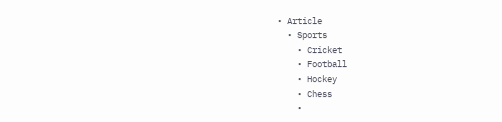• Article
  • Sports
    • Cricket
    • Football
    • Hockey
    • Chess
    •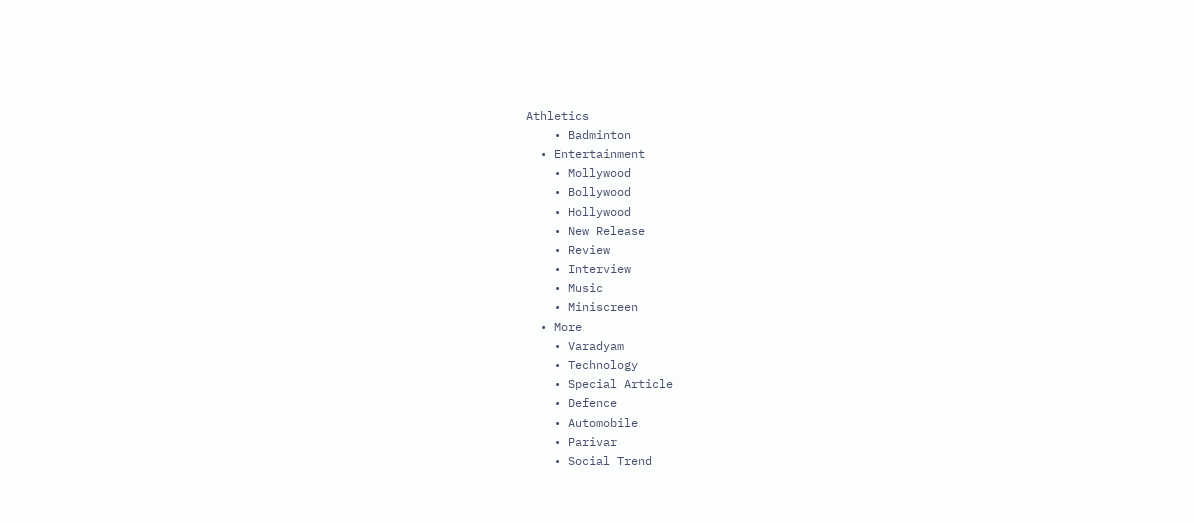Athletics
    • Badminton
  • Entertainment
    • Mollywood
    • Bollywood
    • Hollywood
    • New Release
    • Review
    • Interview
    • Music
    • Miniscreen
  • More
    • Varadyam
    • Technology
    • Special Article
    • Defence
    • Automobile
    • Parivar
    • Social Trend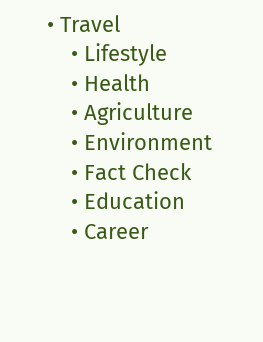• Travel
    • Lifestyle
    • Health
    • Agriculture
    • Environment
    • Fact Check
    • Education
    • Career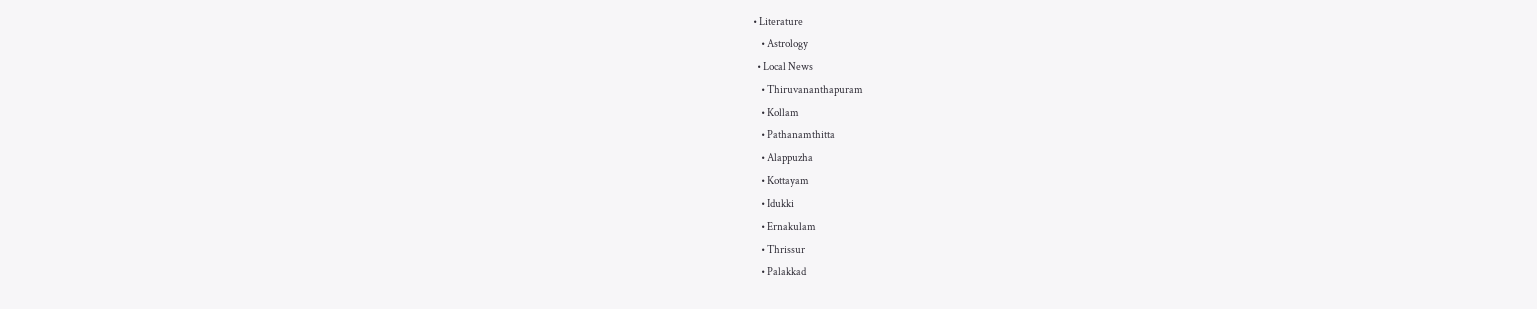• Literature
    • Astrology
  • Local News
    • Thiruvananthapuram
    • Kollam
    • Pathanamthitta
    • Alappuzha
    • Kottayam
    • Idukki
    • Ernakulam
    • Thrissur
    • Palakkad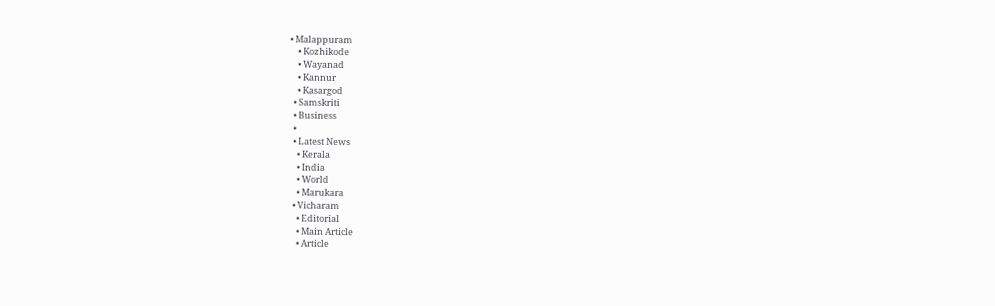• Malappuram
    • Kozhikode
    • Wayanad
    • Kannur
    • Kasargod
  • Samskriti
  • Business
  •
  • Latest News
    • Kerala
    • India
    • World
    • Marukara
  • Vicharam
    • Editorial
    • Main Article
    • Article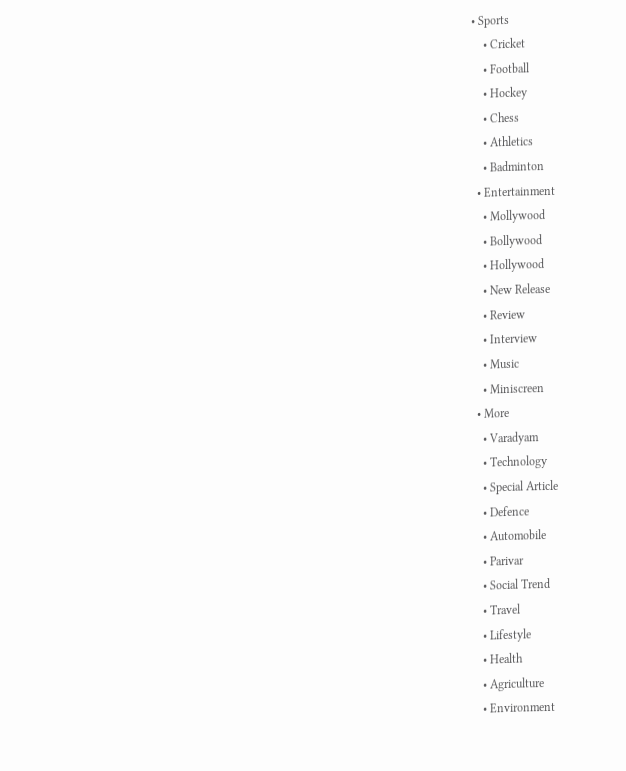• Sports
    • Cricket
    • Football
    • Hockey
    • Chess
    • Athletics
    • Badminton
  • Entertainment
    • Mollywood
    • Bollywood
    • Hollywood
    • New Release
    • Review
    • Interview
    • Music
    • Miniscreen
  • More
    • Varadyam
    • Technology
    • Special Article
    • Defence
    • Automobile
    • Parivar
    • Social Trend
    • Travel
    • Lifestyle
    • Health
    • Agriculture
    • Environment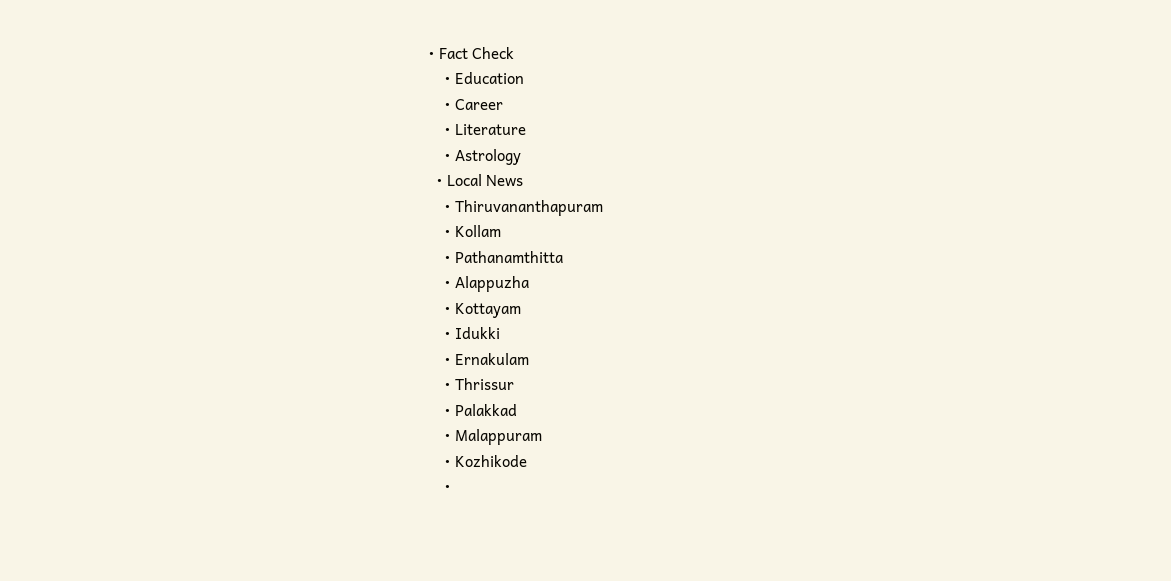• Fact Check
    • Education
    • Career
    • Literature
    • Astrology
  • Local News
    • Thiruvananthapuram
    • Kollam
    • Pathanamthitta
    • Alappuzha
    • Kottayam
    • Idukki
    • Ernakulam
    • Thrissur
    • Palakkad
    • Malappuram
    • Kozhikode
    •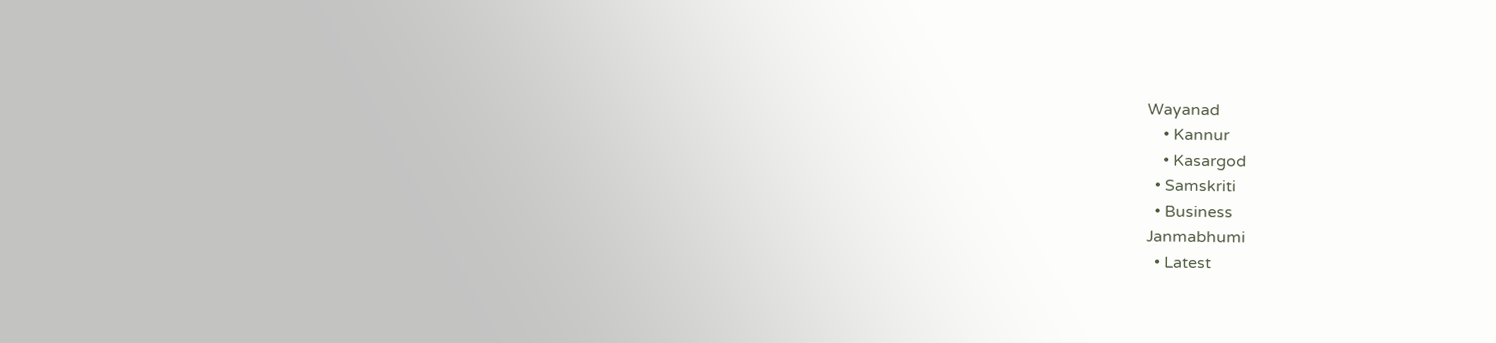Wayanad
    • Kannur
    • Kasargod
  • Samskriti
  • Business
Janmabhumi
  • Latest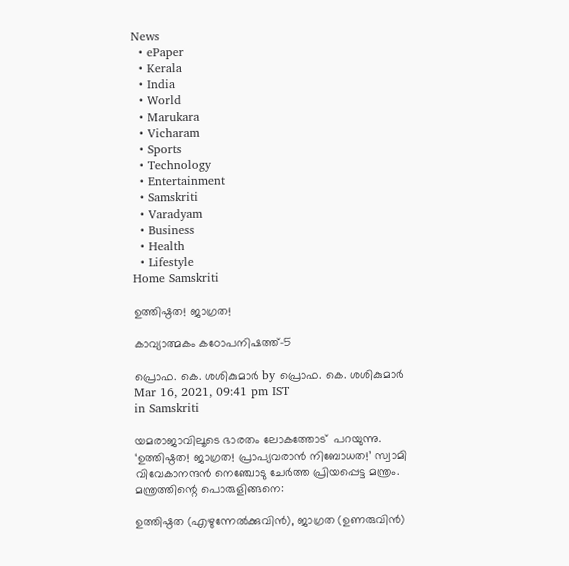News
  • ePaper
  • Kerala
  • India
  • World
  • Marukara
  • Vicharam
  • Sports
  • Technology
  • Entertainment
  • Samskriti
  • Varadyam
  • Business
  • Health
  • Lifestyle
Home Samskriti

ഉത്തിഷ്ഠത! ജാഗ്രത!

കാവ്യാത്മകം കഠോപനിഷത്ത്-5

പ്രൊഫ. കെ. ശശികുമാര്‍ by പ്രൊഫ. കെ. ശശികുമാര്‍
Mar 16, 2021, 09:41 pm IST
in Samskriti

യമരാജാവിലൂടെ ഭാരതം ലോകത്തോട്  പറയുന്നു. ‘ഉത്തിഷ്ഠത! ജാഗ്രത! പ്രാപ്യവരാന്‍ നിബോധത!’ സ്വാമി വിവേകാനന്ദന്‍ നെഞ്ചോടു ചേര്‍ത്ത പ്രിയപ്പെട്ട മന്ത്രം. മന്ത്രത്തിന്റെ പൊരുളിങ്ങനെ:

ഉത്തിഷ്ഠത (എഴുന്നേല്‍ക്കുവിന്‍), ജാഗ്രത (ഉണരുവിന്‍)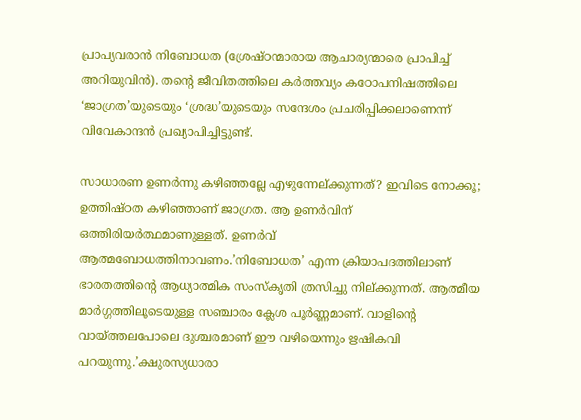പ്രാപ്യവരാന്‍ നിബോധത (ശ്രേഷ്ഠന്മാരായ ആചാര്യന്മാരെ പ്രാപിച്ച് അറിയുവിന്‍). തന്റെ ജീവിതത്തിലെ കര്‍ത്തവ്യം കഠോപനിഷത്തിലെ ‘ജാഗ്രത’യുടെയും ‘ശ്രദ്ധ’യുടെയും സന്ദേശം പ്രചരിപ്പിക്കലാണെന്ന് വിവേകാന്ദന്‍ പ്രഖ്യാപിച്ചിട്ടുണ്ട്.

സാധാരണ ഉണര്‍ന്നു കഴിഞ്ഞല്ലേ എഴുന്നേല്ക്കുന്നത്? ഇവിടെ നോക്കൂ; ഉത്തിഷ്ഠത കഴിഞ്ഞാണ് ജാഗ്രത. ആ ഉണര്‍വിന് ഒത്തിരിയര്‍ത്ഥമാണുള്ളത്. ഉണര്‍വ് ആത്മബോധത്തിനാവണം.’നിബോധത’ എന്ന ക്രിയാപദത്തിലാണ് ഭാരതത്തിന്റെ ആധ്യാത്മിക സംസ്‌കൃതി ത്രസിച്ചു നില്ക്കുന്നത്. ആത്മീയ മാര്‍ഗ്ഗത്തിലൂടെയുള്ള സഞ്ചാരം ക്ലേശ പൂര്‍ണ്ണമാണ്. വാളിന്റെ വായ്‌ത്തലപോലെ ദുശ്ചരമാണ് ഈ വഴിയെന്നും ഋഷികവി പറയുന്നു.’ക്ഷുരസ്യധാരാ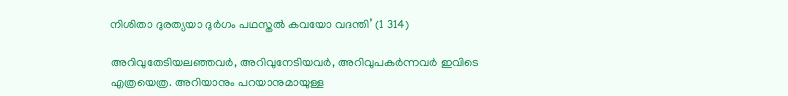നിശിതാ ദുരത്യയാ ദുര്‍ഗം പഥസ്തല്‍ കവയോ വദന്തി’ (1 314)

അറിവുതേടിയലഞ്ഞവര്‍, അറിവുനേടിയവര്‍, അറിവുപകര്‍ന്നവര്‍ ഇവിടെ എത്രയെത്ര. അറിയാനും പറയാനുമായുള്ള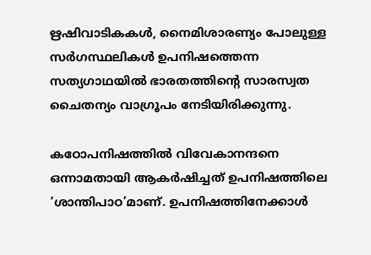ഋഷിവാടികകള്‍, നൈമിശാരണ്യം പോലുള്ള സര്‍ഗസ്ഥലികള്‍ ഉപനിഷത്തെന്ന സത്യഗാഥയില്‍ ഭാരതത്തിന്റെ സാരസ്വത ചൈതന്യം വാഗ്രൂപം നേടിയിരിക്കുന്നു.

കഠോപനിഷത്തില്‍ വിവേകാനന്ദനെ ഒന്നാമതായി ആകര്‍ഷിച്ചത് ഉപനിഷത്തിലെ ‘ശാന്തിപാഠ’മാണ്. ഉപനിഷത്തിനേക്കാള്‍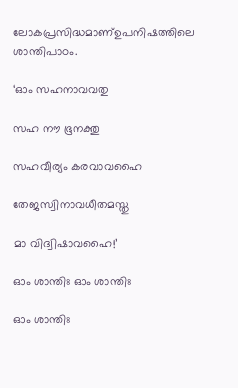ലോകപ്രസിദ്ധമാണ്ഉപനിഷത്തിലെ ശാന്തിപാഠം.

‘ഓം സഹനാവവതു

സഹ നൗ ഭൂനക്തു

സഹവീര്യം കരവാവഹൈ

തേജസ്വിനാവധീതമസ്തു

മാ വിദ്വിഷാവഹൈ!’

ഓം ശാന്തിഃ ഓം ശാന്തിഃ

ഓം ശാന്തിഃ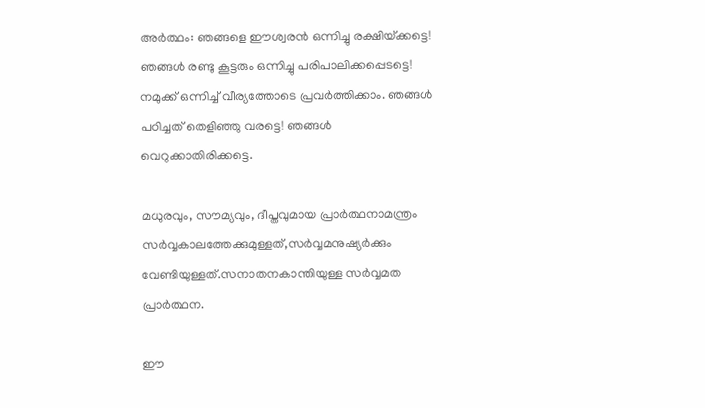അര്‍ത്ഥം: ഞങ്ങളെ ഈശ്വരന്‍ ഒന്നിച്ചു രക്ഷിയ്‌ക്കട്ടെ! ഞങ്ങള്‍ രണ്ടു കൂട്ടരും ഒന്നിച്ചു പരിപാലിക്കപ്പെടട്ടെ! നമുക്ക് ഒന്നിച്ച് വീര്യത്തോടെ പ്രവര്‍ത്തിക്കാം. ഞങ്ങള്‍ പഠിച്ചത് തെളിഞ്ഞു വരട്ടെ! ഞങ്ങള്‍ വെറുക്കാതിരിക്കട്ടെ.

മധുരവും, സൗമ്യവും, ദീപ്തവുമായ പ്രാര്‍ത്ഥനാമന്ത്രം സര്‍വ്വകാലത്തേക്കുമുള്ളത്,സര്‍വ്വമനുഷ്യര്‍ക്കും വേണ്ടിയുള്ളത്.സനാതനകാന്തിയുള്ള സര്‍വ്വമത പ്രാര്‍ത്ഥന.

ഈ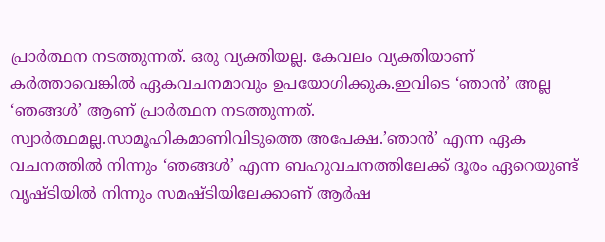പ്രാര്‍ത്ഥന നടത്തുന്നത്. ഒരു വ്യക്തിയല്ല. കേവലം വ്യക്തിയാണ് കര്‍ത്താവെങ്കില്‍ ഏകവചനമാവും ഉപയോഗിക്കുക.ഇവിടെ ‘ഞാന്‍’ അല്ല ‘ഞങ്ങള്‍’ ആണ് പ്രാര്‍ത്ഥന നടത്തുന്നത്. സ്വാര്‍ത്ഥമല്ല.സാമൂഹികമാണിവിടുത്തെ അപേക്ഷ.’ഞാന്‍’ എന്ന ഏക വചനത്തില്‍ നിന്നും ‘ഞങ്ങള്‍’ എന്ന ബഹുവചനത്തിലേക്ക് ദൂരം ഏറെയുണ്ട് വൃഷ്ടിയില്‍ നിന്നും സമഷ്ടിയിലേക്കാണ് ആര്‍ഷ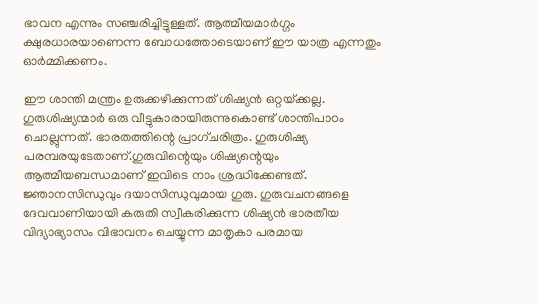ഭാവന എന്നും സഞ്ചരിച്ചിട്ടുള്ളത്. ആത്മീയമാര്‍ഗ്ഗം ക്ഷുരധാരയാണെന്ന ബോധത്തോടെയാണ് ഈ യാത്ര എന്നതും ഓര്‍മ്മിക്കണം.

ഈ ശാന്തി മന്ത്രം ഉരുക്കഴിക്കുന്നത് ശിഷ്യന്‍ ഒറ്റയ്‌ക്കല്ല. ഗുരുശിഷ്യന്മാര്‍ ഒരു വീട്ടുകാരായിരുന്നുകൊണ്ട് ശാന്തിപാഠം ചൊല്ലുന്നത്. ഭാരതത്തിന്റെ പ്രാഗ്ചരിത്രം. ഗുരുശിഷ്യ പരമ്പരയുടേതാണ്.ഗുരുവിന്റെയും ശിഷ്യന്റെയും ആത്മീയബന്ധമാണ് ഇവിടെ നാം ശ്രദ്ധിക്കേണ്ടത്. ജ്ഞാനസിന്ധുവും ദയാസിന്ധുവുമായ ഗുരു. ഗുരുവചനങ്ങളെ ദേവവാണിയായി കരുതി സ്വീകരിക്കുന്ന ശിഷ്യന്‍ ഭാരതീയ വിദ്യാഭ്യാസം വിഭാവനം ചെയ്യുന്ന മാതൃകാ പരമായ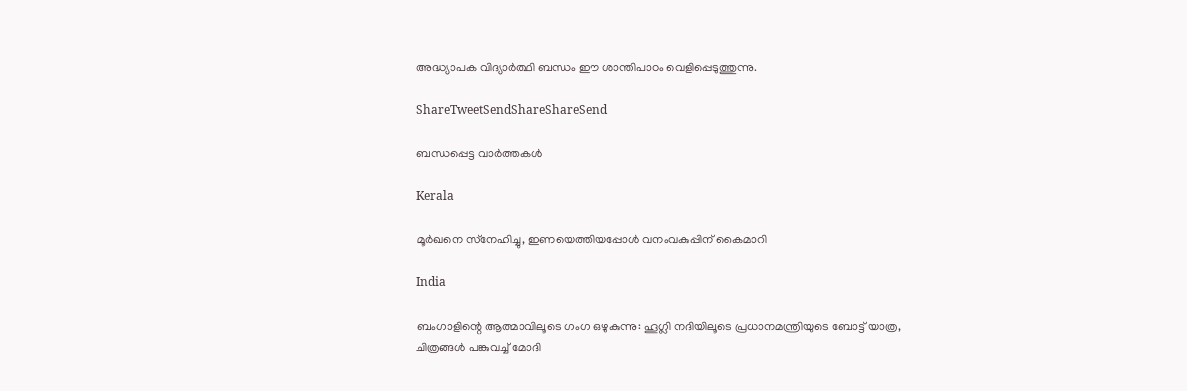അദ്ധ്യാപക വിദ്യാര്‍ത്ഥി ബന്ധം ഈ ശാന്തിപാഠം വെളിപ്പെടുത്തുന്നു.

ShareTweetSendShareShareSend

ബന്ധപ്പെട്ട വാര്‍ത്തകള്‍

Kerala

മൂര്‍ഖനെ സ്‌നേഹിച്ചു, ഇണയെത്തിയപ്പോള്‍ വനംവകുപ്പിന് കൈമാറി

India

ബംഗാളിന്റെ ആത്മാവിലൂടെ ഗംഗ ഒഴുകുന്നു: ഹൂഗ്ലി നദിയിലൂടെ പ്രധാനമന്ത്രിയുടെ ബോട്ട് യാത്ര, ചിത്രങ്ങൾ പങ്കുവച്ച് മോദി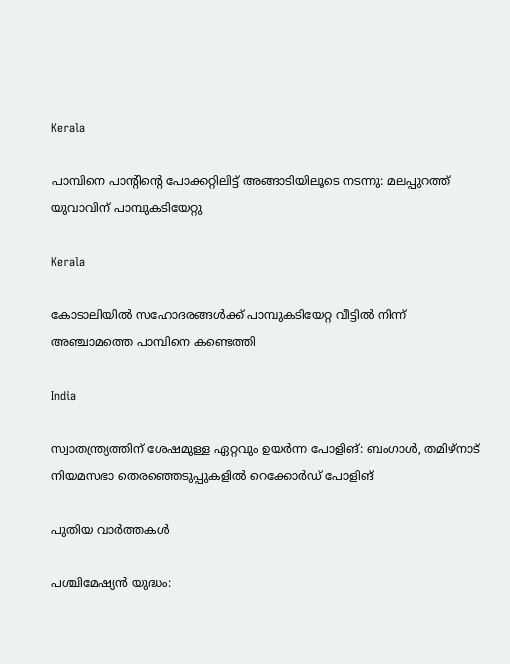Kerala

പാമ്പിനെ പാന്റിന്റെ പോക്കറ്റിലിട്ട് അങ്ങാടിയിലൂടെ നടന്നു: മലപ്പുറത്ത് യുവാവിന് പാമ്പുകടിയേറ്റു

Kerala

കോടാലിയില്‍ സഹോദരങ്ങള്‍ക്ക് പാമ്പുകടിയേറ്റ വീട്ടില്‍ നിന്ന് അഞ്ചാമത്തെ പാമ്പിനെ കണ്ടെത്തി

India

സ്വാതന്ത്ര്യത്തിന് ശേഷമുള്ള ഏറ്റവും ഉയർന്ന പോളിങ്: ബംഗാൾ, തമിഴ്‌നാട് നിയമസഭാ തെരഞ്ഞെടുപ്പുകളിൽ റെക്കോർഡ് പോളിങ്

പുതിയ വാര്‍ത്തകള്‍

പശ്ചിമേഷ്യന്‍ യുദ്ധം: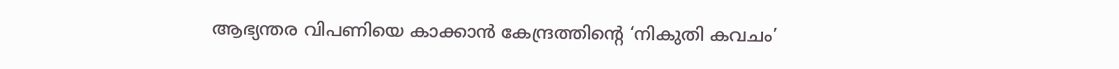ആഭ്യന്തര വിപണിയെ കാക്കാന്‍ കേന്ദ്രത്തിന്റെ ‘നികുതി കവചം’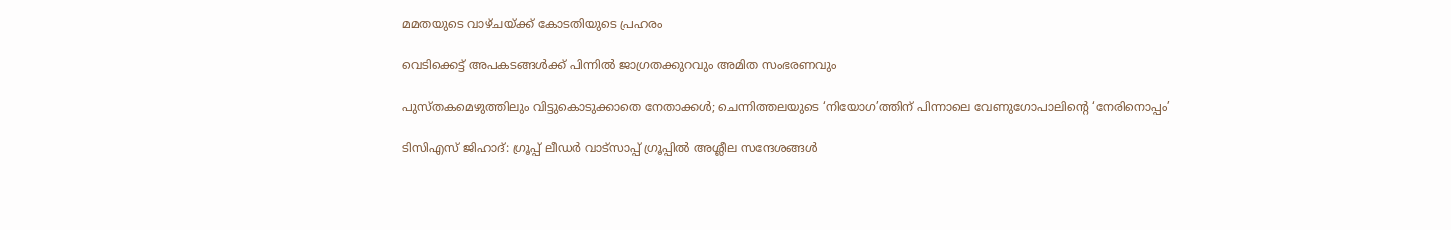മമതയുടെ വാഴ്ചയ്‌ക്ക് കോടതിയുടെ പ്രഹരം

വെടിക്കെട്ട് അപകടങ്ങള്‍ക്ക് പിന്നില്‍ ജാഗ്രതക്കുറവും അമിത സംഭരണവും

പുസ്തകമെഴുത്തിലും വിട്ടുകൊടുക്കാതെ നേതാക്കള്‍; ചെന്നിത്തലയുടെ ‘നിയോഗ’ത്തിന് പിന്നാലെ വേണുഗോപാലിന്റെ ‘നേരിനൊപ്പം’

ടിസിഎസ് ജിഹാദ്: ഗ്രൂപ്പ് ലീഡര്‍ വാട്‌സാപ്പ് ഗ്രൂപ്പില്‍ അശ്ലീല സന്ദേശങ്ങള്‍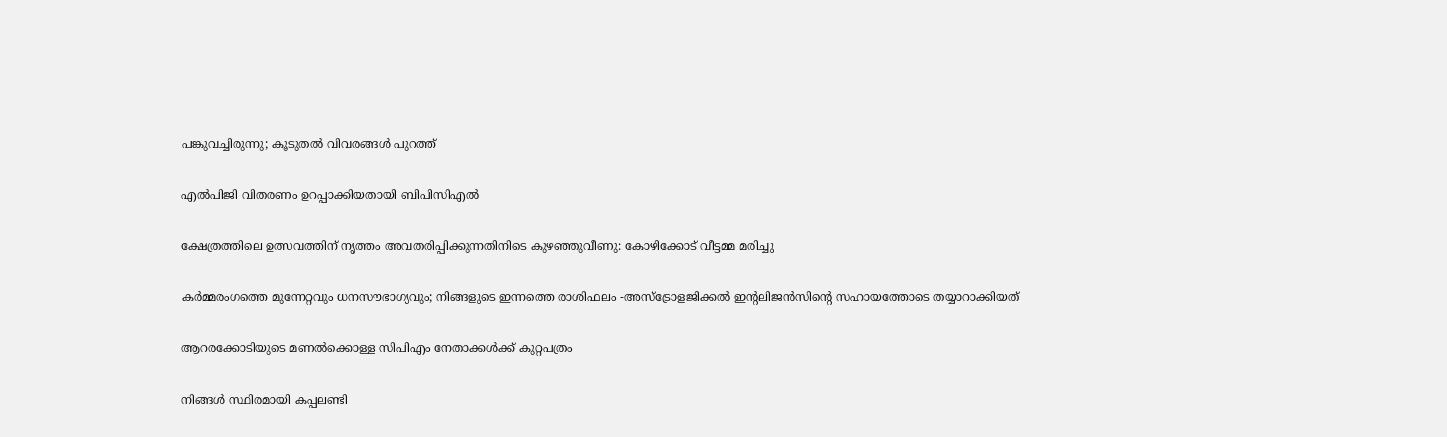പങ്കുവച്ചിരുന്നു; കൂടുതല്‍ വിവരങ്ങള്‍ പുറത്ത്

എല്‍പിജി വിതരണം ഉറപ്പാക്കിയതായി ബിപിസിഎല്‍

ക്ഷേത്രത്തിലെ ഉത്സവത്തിന് നൃത്തം അവതരിപ്പിക്കുന്നതിനിടെ കുഴഞ്ഞുവീണു: കോഴിക്കോട് വീട്ടമ്മ മരിച്ചു

കർമ്മരംഗത്തെ മുന്നേറ്റവും ധനസൗഭാഗ്യവും; നിങ്ങളുടെ ഇന്നത്തെ രാശിഫലം -അസ്ട്രോളജിക്കൽ ഇന്റലിജൻസിന്റെ സഹായത്തോടെ തയ്യാറാക്കിയത്

ആറരക്കോടിയുടെ മണല്‍ക്കൊള്ള സിപിഎം നേതാക്കള്‍ക്ക് കുറ്റപത്രം

നിങ്ങള്‍ സ്ഥിരമായി കപ്പലണ്ടി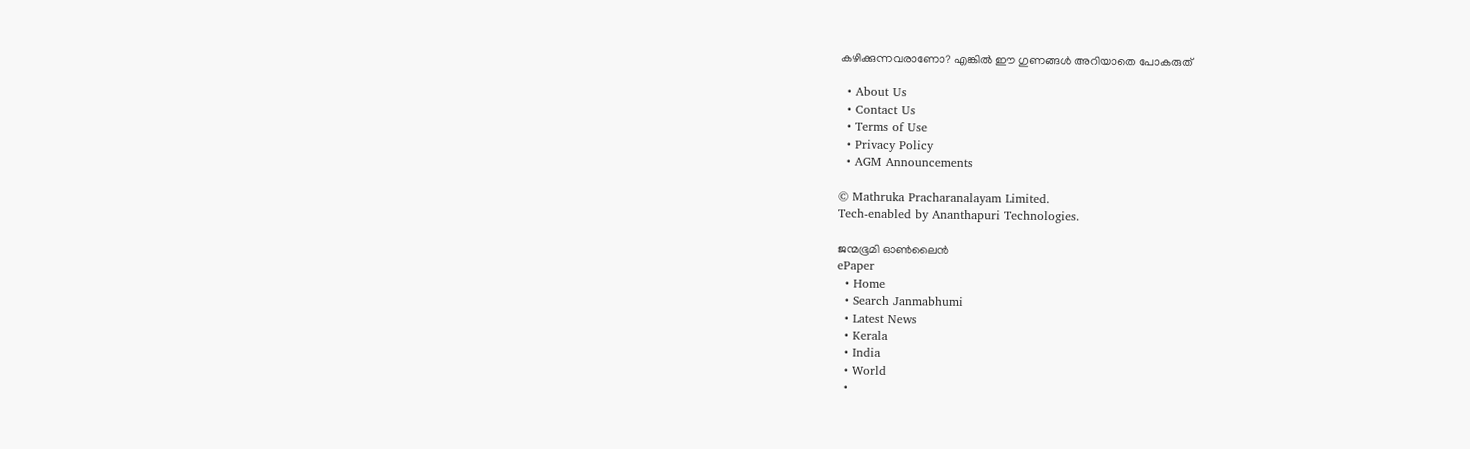കഴിക്കുന്നവരാണോ? എങ്കില്‍ ഈ ഗുണങ്ങൾ അറിയാതെ പോകരുത്

  • About Us
  • Contact Us
  • Terms of Use
  • Privacy Policy
  • AGM Announcements

© Mathruka Pracharanalayam Limited.
Tech-enabled by Ananthapuri Technologies.

ജന്മഭൂമി ഓണ്‍ലൈന്‍
ePaper
  • Home
  • Search Janmabhumi
  • Latest News
  • Kerala
  • India
  • World
  •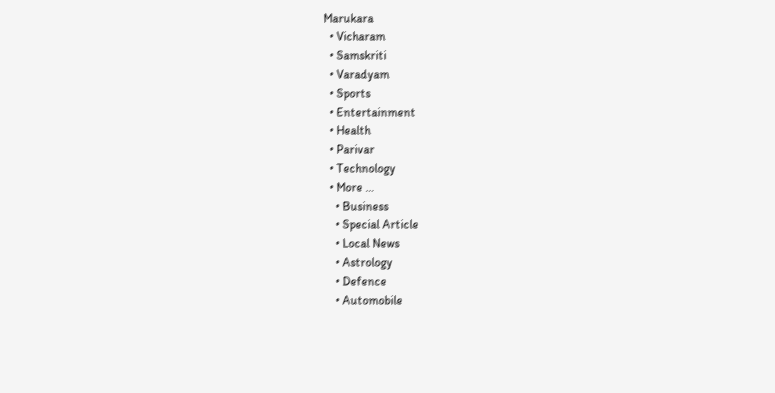Marukara
  • Vicharam
  • Samskriti
  • Varadyam
  • Sports
  • Entertainment
  • Health
  • Parivar
  • Technology
  • More …
    • Business
    • Special Article
    • Local News
    • Astrology
    • Defence
    • Automobile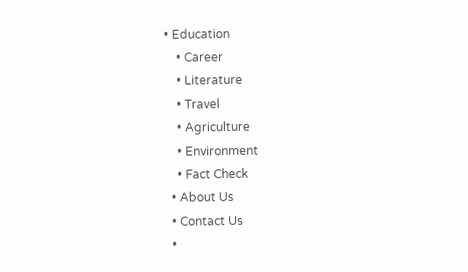• Education
    • Career
    • Literature
    • Travel
    • Agriculture
    • Environment
    • Fact Check
  • About Us
  • Contact Us
  •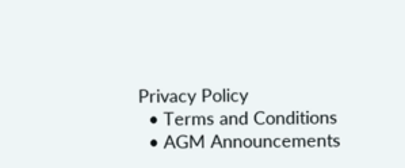Privacy Policy
  • Terms and Conditions
  • AGM Announcements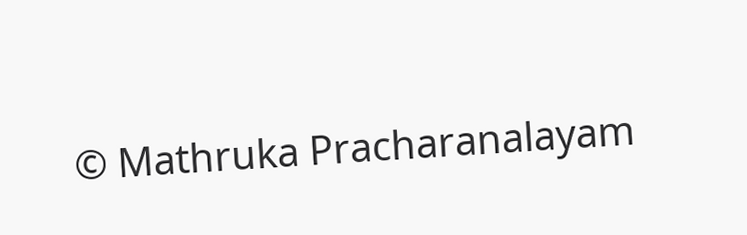© Mathruka Pracharanalayam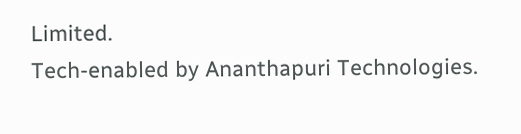Limited.
Tech-enabled by Ananthapuri Technologies.